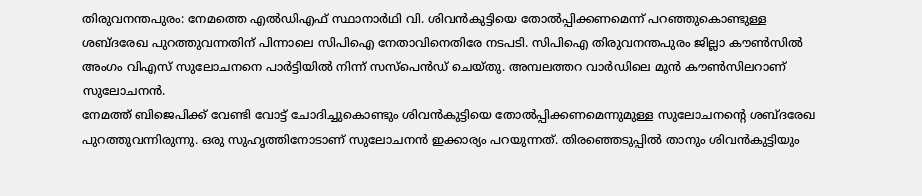തിരുവനന്തപുരം: നേമത്തെ എൽഡിഎഫ് സ്ഥാനാർഥി വി. ശിവൻകുട്ടിയെ തോൽപ്പിക്കണമെന്ന് പറഞ്ഞുകൊണ്ടുള്ള ശബ്ദരേഖ പുറത്തുവന്നതിന് പിന്നാലെ സിപിഐ നേതാവിനെതിരേ നടപടി. സിപിഐ തിരുവനന്തപുരം ജില്ലാ കൗൺസിൽ അംഗം വിഎസ് സുലോചനനെ പാർട്ടിയിൽ നിന്ന് സസ്പെൻഡ് ചെയ്തു. അമ്പലത്തറ വാർഡിലെ മുൻ കൗൺസിലറാണ് സുലോചനൻ.
നേമത്ത് ബിജെപിക്ക് വേണ്ടി വോട്ട് ചോദിച്ചുകൊണ്ടും ശിവൻകുട്ടിയെ തോൽപ്പിക്കണമെന്നുമുള്ള സുലോചനന്റെ ശബ്ദരേഖ പുറത്തുവന്നിരുന്നു. ഒരു സുഹൃത്തിനോടാണ് സുലോചനൻ ഇക്കാര്യം പറയുന്നത്. തിരഞ്ഞെടുപ്പിൽ താനും ശിവൻകുട്ടിയും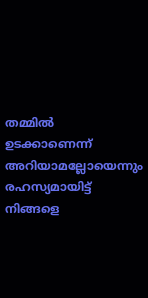തമ്മിൽ ഉടക്കാണെന്ന് അറിയാമല്ലോയെന്നും രഹസ്യമായിട്ട് നിങ്ങളെ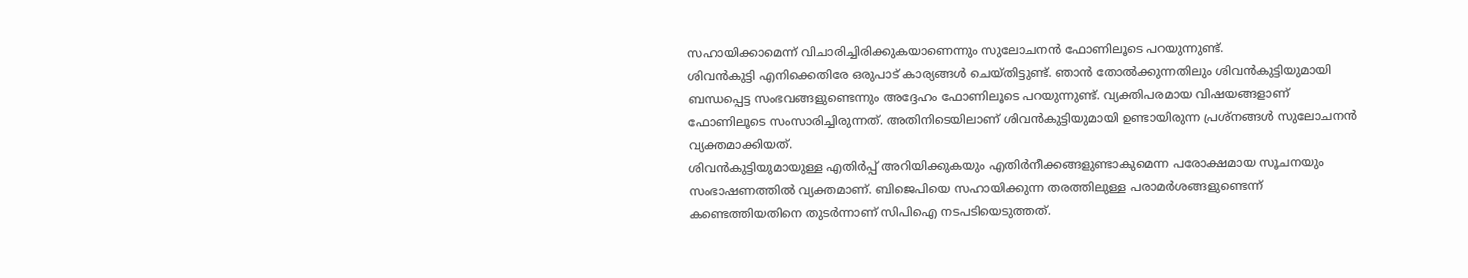സഹായിക്കാമെന്ന് വിചാരിച്ചിരിക്കുകയാണെന്നും സുലോചനൻ ഫോണിലൂടെ പറയുന്നുണ്ട്.
ശിവൻകുട്ടി എനിക്കെതിരേ ഒരുപാട് കാര്യങ്ങൾ ചെയ്തിട്ടുണ്ട്. ഞാൻ തോൽക്കുന്നതിലും ശിവൻകുട്ടിയുമായി ബന്ധപ്പെട്ട സംഭവങ്ങളുണ്ടെന്നും അദ്ദേഹം ഫോണിലൂടെ പറയുന്നുണ്ട്. വ്യക്തിപരമായ വിഷയങ്ങളാണ് ഫോണിലൂടെ സംസാരിച്ചിരുന്നത്. അതിനിടെയിലാണ് ശിവൻകുട്ടിയുമായി ഉണ്ടായിരുന്ന പ്രശ്നങ്ങൾ സുലോചനൻ വ്യക്തമാക്കിയത്.
ശിവൻകുട്ടിയുമായുള്ള എതിർപ്പ് അറിയിക്കുകയും എതിർനീക്കങ്ങളുണ്ടാകുമെന്ന പരോക്ഷമായ സൂചനയും സംഭാഷണത്തിൽ വ്യക്തമാണ്. ബിജെപിയെ സഹായിക്കുന്ന തരത്തിലുള്ള പരാമർശങ്ങളുണ്ടെന്ന് കണ്ടെത്തിയതിനെ തുടർന്നാണ് സിപിഐ നടപടിയെടുത്തത്.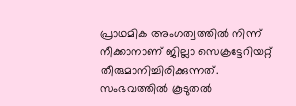പ്രാഥമിക അംഗത്വത്തിൽ നിന്ന് നീക്കാനാണ് ജില്ലാ സെക്രട്ടേറിയറ്റ് തീരുമാനിച്ചിരിക്കുന്നത്.
സംഭവത്തിൽ കൂടുതൽ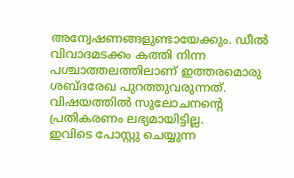അന്വേഷണങ്ങളുണ്ടായേക്കും. ഡീൽ വിവാദമടക്കം കത്തി നിന്ന പശ്ചാത്തലത്തിലാണ് ഇത്തരമൊരു ശബ്ദരേഖ പുറത്തുവരുന്നത്. വിഷയത്തിൽ സുലോചനന്റെ പ്രതികരണം ലഭ്യമായിട്ടില്ല.
ഇവിടെ പോസ്റ്റു ചെയ്യുന്ന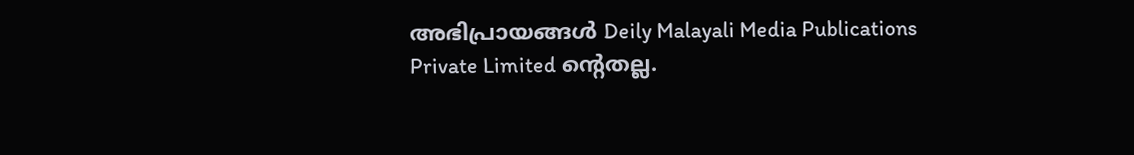അഭിപ്രായങ്ങൾ Deily Malayali Media Publications Private Limited ന്റെതല്ല.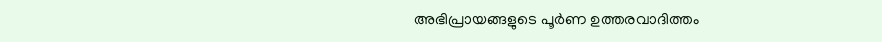അഭിപ്രായങ്ങളുടെ പൂർണ ഉത്തരവാദിത്തം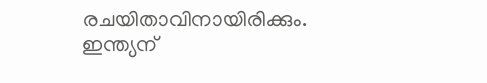രചയിതാവിനായിരിക്കും.
ഇന്ത്യന്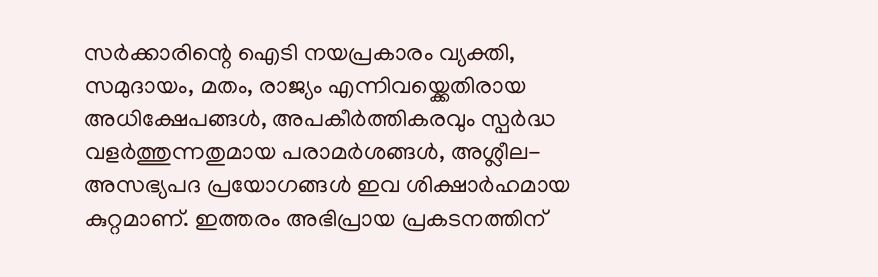സർക്കാരിന്റെ ഐടി നയപ്രകാരം വ്യക്തി, സമുദായം, മതം, രാജ്യം എന്നിവയ്ക്കെതിരായ അധിക്ഷേപങ്ങൾ, അപകീർത്തികരവും സ്പർദ്ധ വളർത്തുന്നതുമായ പരാമർശങ്ങൾ, അശ്ലീല-അസഭ്യപദ പ്രയോഗങ്ങൾ ഇവ ശിക്ഷാർഹമായ കുറ്റമാണ്. ഇത്തരം അഭിപ്രായ പ്രകടനത്തിന്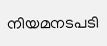നിയമനടപടി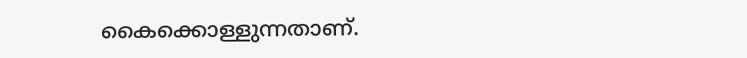കൈക്കൊള്ളുന്നതാണ്.